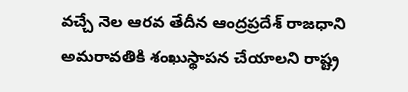వచ్చే నెల ఆరవ తేదీన ఆంద్రప్రదేశ్ రాజధాని అమరావతికి శంఖుస్థాపన చేయాలని రాష్ట్ర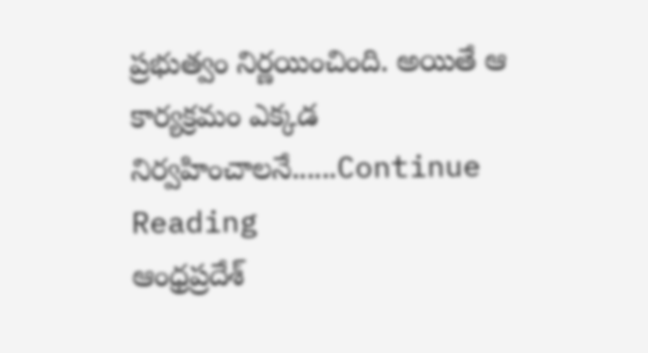ప్రభుత్వం నిర్ణయించింది. అయితే ఆ కార్యక్రమం ఎక్కడ నిర్వహించాలనే......Continue Reading
ఆంధ్రప్రదేశ్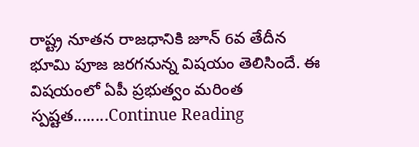రాష్ట్ర నూతన రాజధానికి జూన్ 6వ తేదీన భూమి పూజ జరగనున్న విషయం తెలిసిందే. ఈ విషయంలో ఏపీ ప్రభుత్వం మరింత స్పష్టత........Continue Reading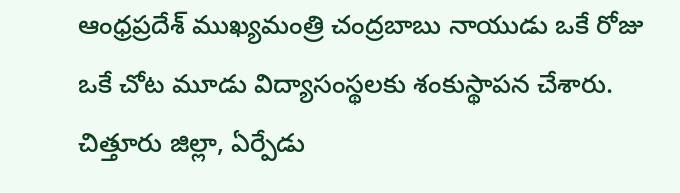ఆంధ్రప్రదేశ్ ముఖ్యమంత్రి చంద్రబాబు నాయుడు ఒకే రోజు ఒకే చోట మూడు విద్యాసంస్థలకు శంకుస్థాపన చేశారు. చిత్తూరు జిల్లా, ఏర్పేడు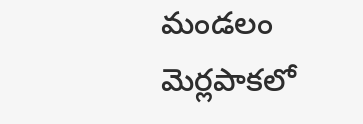మండలం మెర్లపాకలో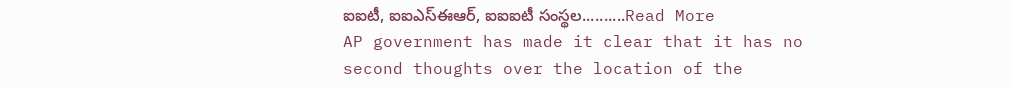ఐఐటీ, ఐఐఎస్ఈఆర్, ఐఐఐటీ సంస్థల..........Read More
AP government has made it clear that it has no second thoughts over the location of the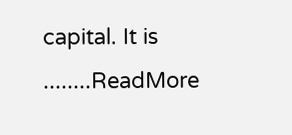capital. It is ........ReadMore